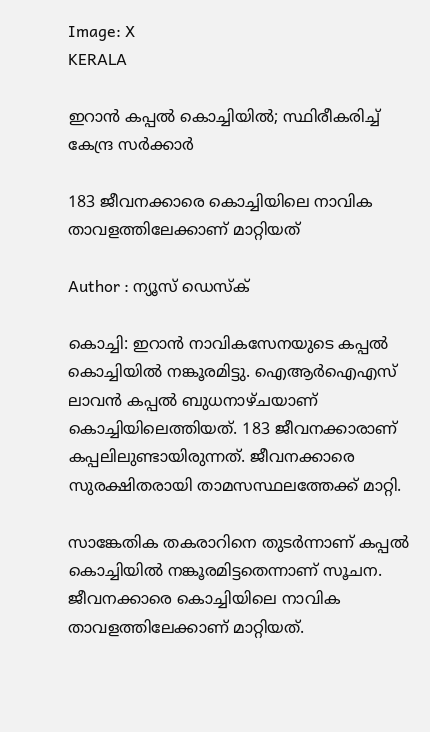Image: X
KERALA

ഇറാന്‍ കപ്പല്‍ കൊച്ചിയില്‍; സ്ഥിരീകരിച്ച് കേന്ദ്ര സര്‍ക്കാര്‍

183 ജീവനക്കാരെ കൊച്ചിയിലെ നാവിക താവളത്തിലേക്കാണ് മാറ്റിയത്

Author : ന്യൂസ് ഡെസ്ക്

കൊച്ചി: ഇറാന്‍ നാവികസേനയുടെ കപ്പല്‍ കൊച്ചിയില്‍ നങ്കൂരമിട്ടു. ഐആര്‍ഐഎസ് ലാവന്‍ കപ്പല്‍ ബുധനാഴ്ചയാണ് കൊച്ചിയിലെത്തിയത്. 183 ജീവനക്കാരാണ് കപ്പലിലുണ്ടായിരുന്നത്. ജീവനക്കാരെ സുരക്ഷിതരായി താമസസ്ഥലത്തേക്ക് മാറ്റി.

സാങ്കേതിക തകരാറിനെ തുടര്‍ന്നാണ് കപ്പല്‍ കൊച്ചിയില്‍ നങ്കൂരമിട്ടതെന്നാണ് സൂചന. ജീവനക്കാരെ കൊച്ചിയിലെ നാവിക താവളത്തിലേക്കാണ് മാറ്റിയത്.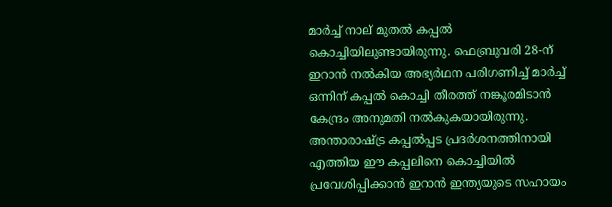മാര്‍ച്ച് നാല് മുതല്‍ കപ്പല്‍ കൊച്ചിയിലുണ്ടായിരുന്നു. ഫെബ്രുവരി 28-ന് ഇറാന്‍ നല്‍കിയ അഭ്യര്‍ഥന പരിഗണിച്ച് മാര്‍ച്ച് ഒന്നിന് കപ്പല്‍ കൊച്ചി തീരത്ത് നങ്കൂരമിടാന്‍ കേന്ദ്രം അനുമതി നല്‍കുകയായിരുന്നു. അന്താരാഷ്ട്ര കപ്പല്‍പ്പട പ്രദര്‍ശനത്തിനായി എത്തിയ ഈ കപ്പലിനെ കൊച്ചിയില്‍ പ്രവേശിപ്പിക്കാന്‍ ഇറാന്‍ ഇന്ത്യയുടെ സഹായം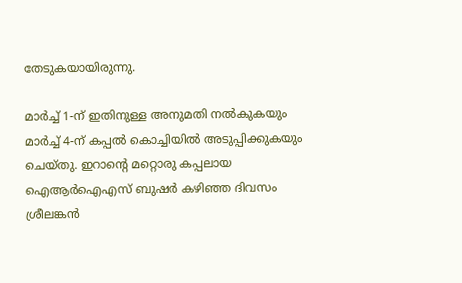തേടുകയായിരുന്നു.

മാര്‍ച്ച് 1-ന് ഇതിനുള്ള അനുമതി നല്‍കുകയും മാര്‍ച്ച് 4-ന് കപ്പല്‍ കൊച്ചിയില്‍ അടുപ്പിക്കുകയും ചെയ്തു. ഇറാന്റെ മറ്റൊരു കപ്പലായ ഐആര്‍ഐഎസ് ബുഷര്‍ കഴിഞ്ഞ ദിവസം ശ്രീലങ്കന്‍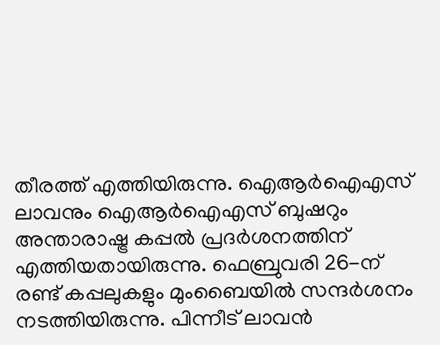തീരത്ത് എത്തിയിരുന്നു. ഐആര്‍ഐഎസ് ലാവനും ഐആര്‍ഐഎസ് ബുഷറും അന്താരാഷ്ട്ര കപ്പല്‍ പ്രദര്‍ശനത്തിന് എത്തിയതായിരുന്നു. ഫെബ്രുവരി 26-ന് രണ്ട് കപ്പലുകളും മുംബൈയില്‍ സന്ദര്‍ശനം നടത്തിയിരുന്നു. പിന്നീട് ലാവൻ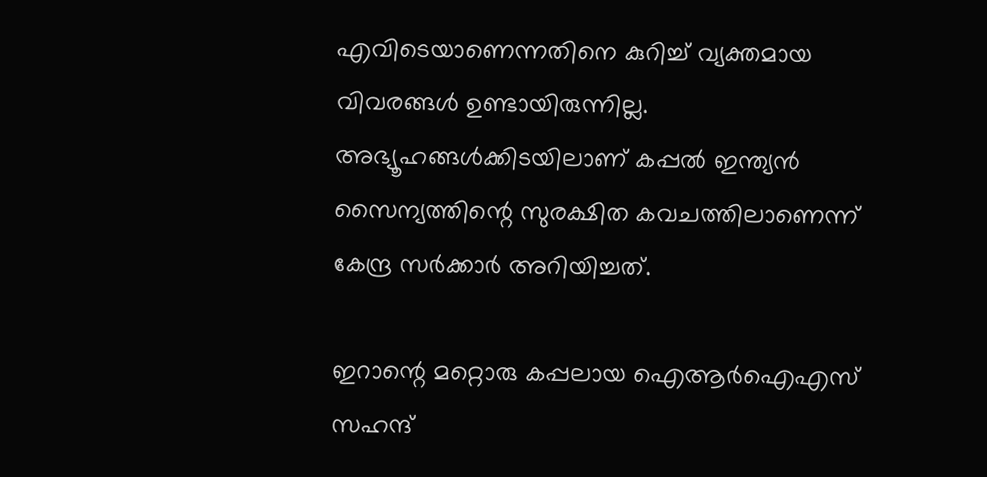എവിടെയാണെന്നതിനെ കുറിച്ച് വ്യക്തമായ വിവരങ്ങള്‍ ഉണ്ടായിരുന്നില്ല. അഭ്യൂഹങ്ങള്‍ക്കിടയിലാണ് കപ്പല്‍ ഇന്ത്യന്‍ സൈന്യത്തിന്റെ സുരക്ഷിത കവചത്തിലാണെന്ന് കേന്ദ്ര സര്‍ക്കാര്‍ അറിയിച്ചത്.

ഇറാന്റെ മറ്റൊരു കപ്പലായ ഐആര്‍ഐഎസ് സഹന്ദ്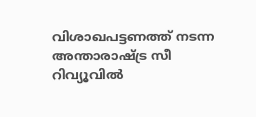വിശാഖപട്ടണത്ത് നടന്ന അന്താരാഷ്ട്ര സീ റിവ്യൂവില്‍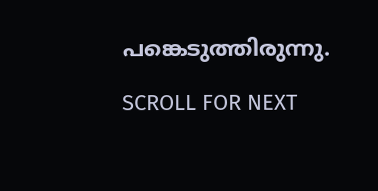പങ്കെടുത്തിരുന്നു.

SCROLL FOR NEXT